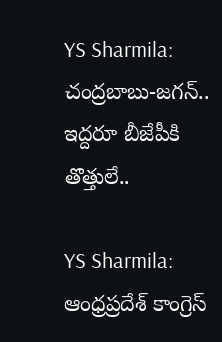YS Sharmila: చంద్రబాబు-జగన్.. ఇద్దరూ బీజేపీకి తొత్తులే..

YS Sharmila: ఆంధ్రప్రదేశ్ కాంగ్రెస్‌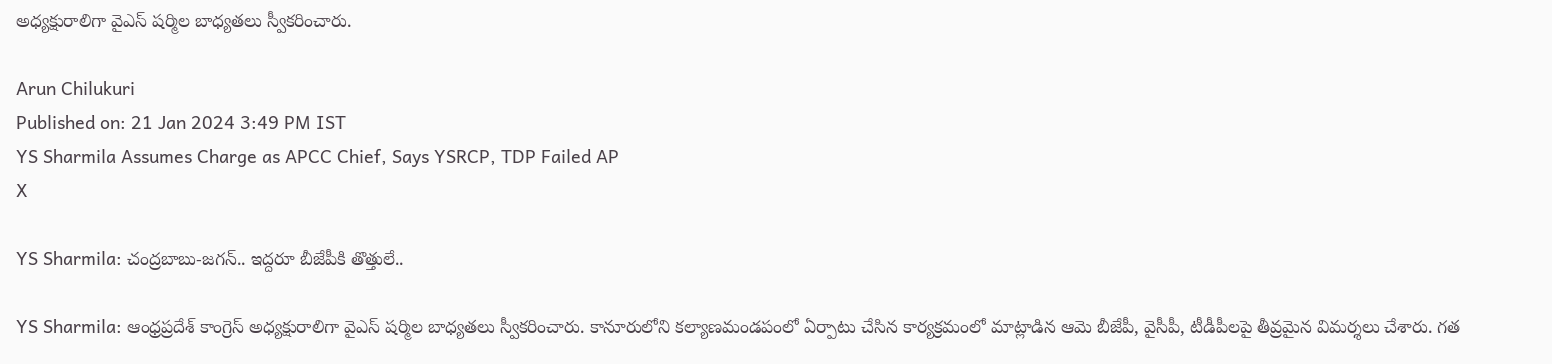అధ్యక్షురాలిగా వైఎస్ షర్మిల బాధ్యతలు స్వీకరించారు.

Arun Chilukuri
Published on: 21 Jan 2024 3:49 PM IST
YS Sharmila Assumes Charge as APCC Chief, Says YSRCP, TDP Failed AP
X

YS Sharmila: చంద్రబాబు-జగన్.. ఇద్దరూ బీజేపీకి తొత్తులే..

YS Sharmila: ఆంధ్రప్రదేశ్ కాంగ్రెస్‌ అధ్యక్షురాలిగా వైఎస్ షర్మిల బాధ్యతలు స్వీకరించారు. కానూరులోని కల్యాణమండపంలో ఏర్పాటు చేసిన కార్యక్రమంలో మాట్లాడిన ఆమె బీజేపీ, వైసీపీ, టీడీపీలపై తీవ్రమైన విమర్శలు చేశారు. గత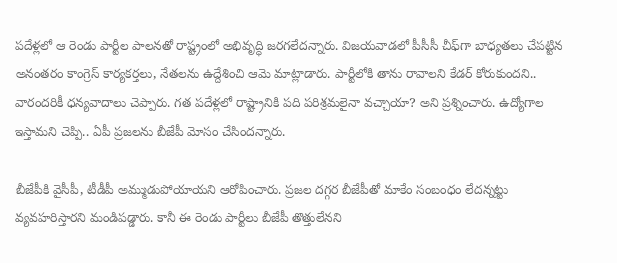పదేళ్లలో ఆ రెండు పార్టీల పాలనతో రాష్ట్రంలో అభివృద్ధి జరగలేదన్నారు. విజయవాడలో పీసీసీ చీఫ్‌గా బాధ్యతలు చేపట్టిన అనంతరం కాంగ్రెస్‌ కార్యకర్తలు, నేతలను ఉద్దేశించి ఆమె మాట్లాడారు. పార్టీలోకి తాను రావాలని కేడర్‌ కోరుకుందని.. వారందరికీ ధన్యవాదాలు చెప్పారు. గత పదేళ్లలో రాష్ట్రానికి పది పరిశ్రమలైనా వచ్చాయా? అని ప్రశ్నించారు. ఉద్యోగాల ఇస్తామని చెప్పి.. ఏపీ ప్రజలను బీజేపీ మోసం చేసిందన్నారు.

బీజేపీకి వైసీపీ, టీడీపీ అమ్ముడుపోయాయని ఆరోపించారు. ప్రజల దగ్గర బీజేపీతో మాకేం సంబంధం లేదన్నట్టు వ్యవహరిస్తారని మండిపడ్డారు. కానీ ఈ రెండు పార్టీలు బీజేపీ తొత్తులేనని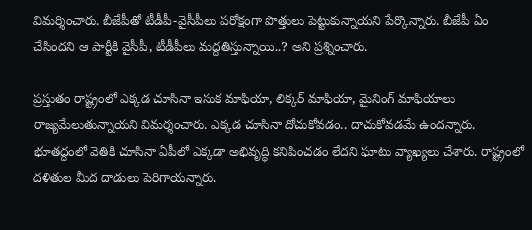విమర్శించారు. బీజేపీతో టీడీపీ-వైసీపీలు పరోక్షంగా పొత్తులు పెట్టుకున్నాయని పేర్కొన్నారు. బీజేపీ ఏం చేసిందని ఆ పార్టీకి వైసీపీ, టీడీపీలు మద్దతిస్తున్నాయి..? అని ప్రశ్నించారు.

ప్రస్తుతం రాష్ట్రంలో ఎక్కడ చూసినా ఇసుక మాఫియా, లిక్కర్ మాఫియా, మైనింగ్ మాఫియాలు రాజ్యమేలుతున్నాయని విమర్శంచారు. ఎక్కడ చూసినా దోచుకోవడం.. దాచుకోవడమే ఉందన్నారు. భూతద్దంలో వెతికి చూసినా ఏపీలో ఎక్కడా అభివృద్ధి కనిపించడం లేదని ఘాటు వ్యాఖ్యలు చేశారు. రాష్ట్రంలో దళితుల మీద దాడులు పెరిగాయన్నారు.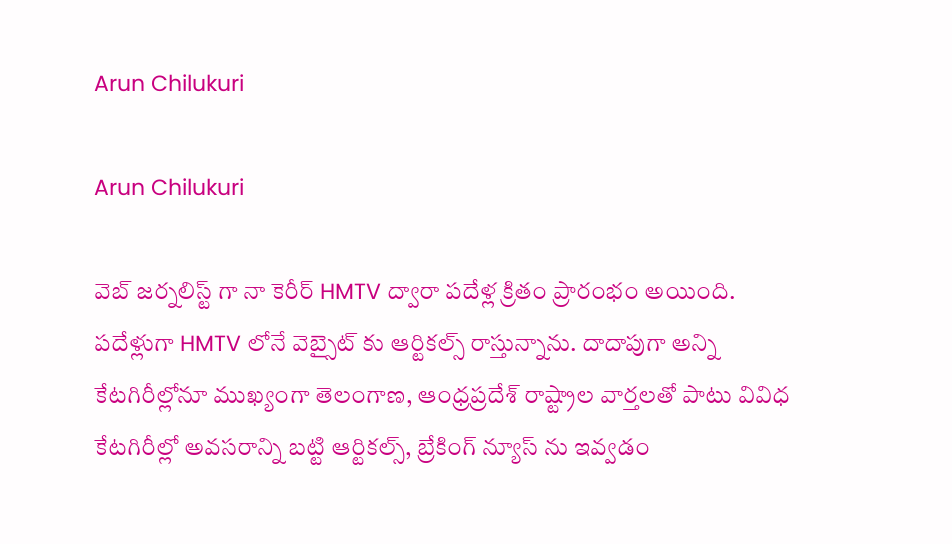Arun Chilukuri

Arun Chilukuri

వెబ్ జర్నలిస్ట్ గా నా కెరీర్ HMTV ద్వారా పదేళ్ల క్రితం ప్రారంభం అయింది. పదేళ్లుగా HMTV లోనే వెబ్సైట్ కు ఆర్టికల్స్ రాస్తున్నాను. దాదాపుగా అన్ని కేటగిరీల్లోనూ ముఖ్యంగా తెలంగాణ, ఆంధ్రప్రదేశ్ రాష్ట్రాల వార్తలతో పాటు వివిధ కేటగిరీల్లో అవసరాన్ని బట్టి ఆర్టికల్స్, బ్రేకింగ్ న్యూస్ ను ఇవ్వడం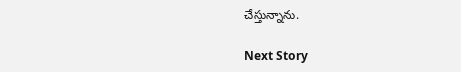చేస్తున్నాను.

Next Story